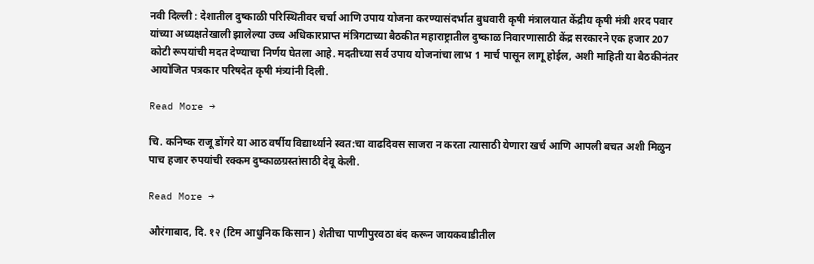नवी दिल्ली : देशातील दुष्काळी परिस्थितीवर चर्चा आणि उपाय योजना करण्यासंदर्भात बुधवारी कृषी मंत्रालयात केंद्रीय कृषी मंत्री शरद पवार यांच्या अध्यक्षतेखाली झालेल्या उच्च अधिकारप्राप्त मंत्रिगटाच्या बैठकीत महाराष्ट्रातील दुष्काळ निवारणासाठी केंद्र सरकारने एक हजार 207 कोटी रूपयांची मदत देण्याचा निर्णय घेतला आहे. मदतीच्या सर्व उपाय योजनांचा लाभ 1 मार्च पासून लागू होईल, अशी माहिती या बैठकीनंतर आयोजित पत्रकार परिषदेत कृषी मंत्र्यांनी दिली.

Read More →

चि. कनिष्क राजू डोंगरे या आठ वर्षीय विद्यार्थ्याने स्वत:चा वाढदिवस साजरा न करता त्यासाठी येणारा खर्च आणि आपली बचत अशी मिळुन पाच हजार रुपयांची रक्कम दुष्काळग्रस्तांसाठी देवू केली.

Read More →

औरंगाबाद, दि. १२ (टिम आधुनिक किसान) शेतीचा पाणीपुरवठा बंद करून जायकवाडीतील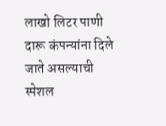लाखो लिटर पाणी दारू कंपन्यांना दिले जाते असल्याची स्पेशल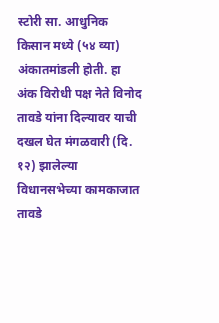स्टोरी सा. आधुनिक किसान मध्ये (५४ व्या) अंकातमांडली होती. हा अंक विरोधी पक्ष नेते विनोद तावडे यांना दिल्यावर याची दखल घेत मंगळवारी (दि. १२) झालेल्या विधानसभेच्या कामकाजात तावडे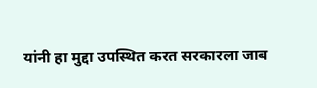यांनी हा मुद्दा उपस्थित करत सरकारला जाब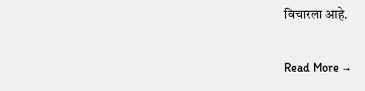विचारला आहे.

Read More →